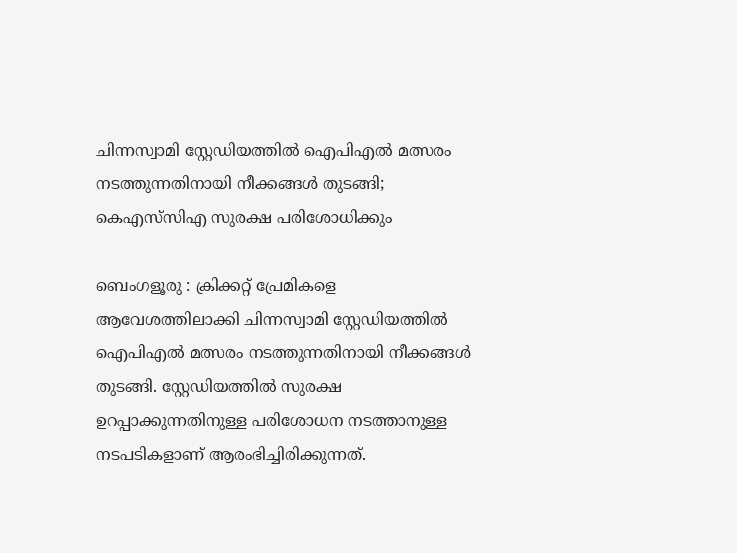ചിന്നസ്വാമി സ്റ്റേഡിയത്തിൽ ഐപിഎൽ മത്സരം നടത്തുന്നതിനായി നീക്കങ്ങൾ തുടങ്ങി; കെഎസ്‌സിഎ സുരക്ഷ പരിശോധിക്കും

ബെംഗളൂരു : ക്രിക്കറ്റ് പ്രേമികളെ ആവേശത്തിലാക്കി ചിന്നസ്വാമി സ്റ്റേഡിയത്തിൽ ഐപിഎൽ മത്സരം നടത്തുന്നതിനായി നീക്കങ്ങൾ തുടങ്ങി. സ്റ്റേഡിയത്തിൽ സുരക്ഷ ഉറപ്പാക്കുന്നതിനുള്ള പരിശോധന നടത്താനുള്ള നടപടികളാണ് ആരംഭിച്ചിരിക്കുന്നത്.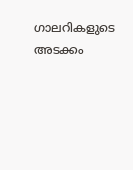ഗാലറികളുടെ അടക്കം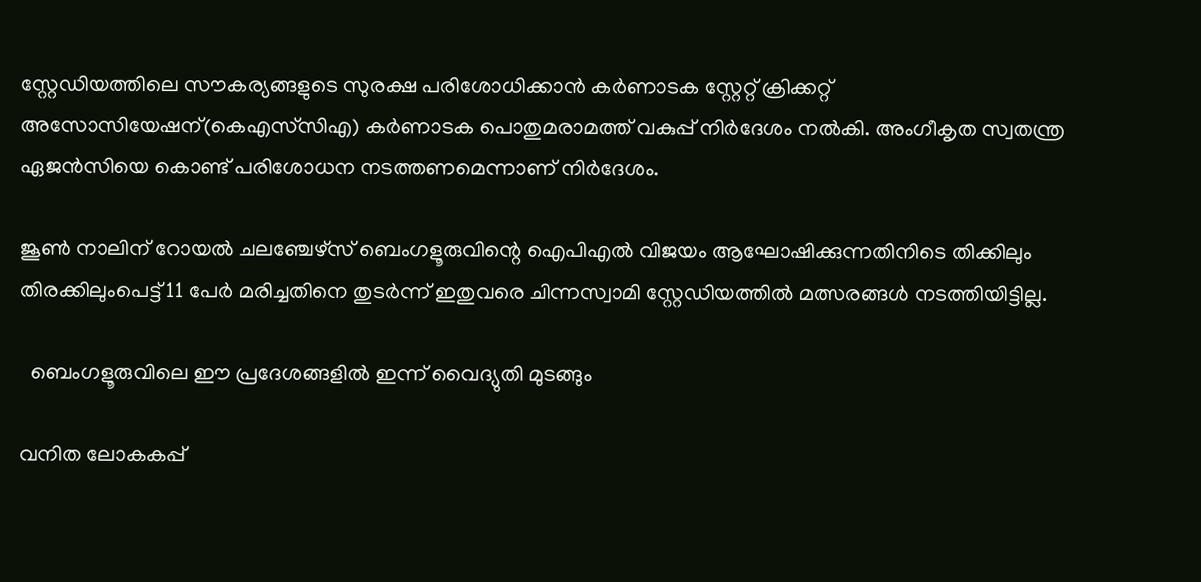സ്റ്റേഡിയത്തിലെ സൗകര്യങ്ങളുടെ സുരക്ഷ പരിശോധിക്കാൻ കർണാടക സ്റ്റേറ്റ് ക്രിക്കറ്റ് അസോസിയേഷന്(കെഎസ്‌സിഎ) കർണാടക പൊതുമരാമത്ത് വകുപ്പ് നിർദേശം നൽകി. അംഗീകൃത സ്വതന്ത്ര ഏജൻസിയെ കൊണ്ട് പരിശോധന നടത്തണമെന്നാണ് നിർദേശം.

ജൂൺ നാലിന് റോയൽ ചലഞ്ചേഴ്‌സ് ബെംഗളൂരുവിന്റെ ഐപിഎൽ വിജയം ആഘോഷിക്കുന്നതിനിടെ തിക്കിലും തിരക്കിലുംപെട്ട് 11 പേർ മരിച്ചതിനെ തുടർന്ന് ഇതുവരെ ചിന്നസ്വാമി സ്റ്റേഡിയത്തിൽ മത്സരങ്ങൾ നടത്തിയിട്ടില്ല.

  ബെംഗളൂരുവിലെ ഈ പ്രദേശങ്ങളിൽ ഇന്ന് വൈദ്യുതി മുടങ്ങും

വനിത ലോകകപ്പ്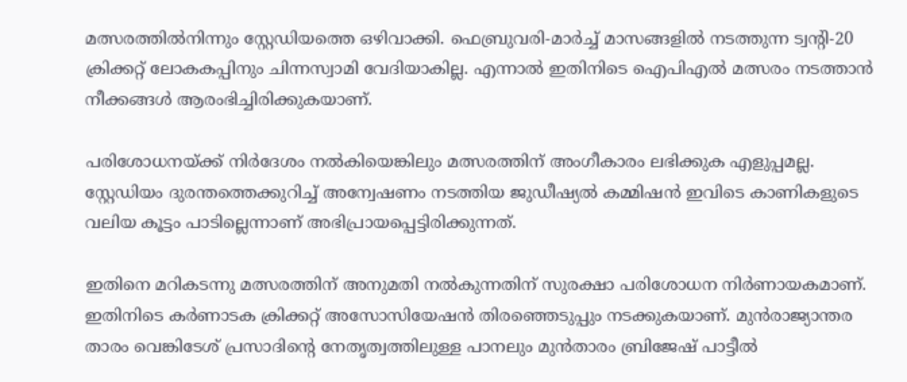മത്സരത്തിൽനിന്നും സ്റ്റേഡിയത്തെ ഒഴിവാക്കി. ഫെബ്രുവരി-മാർച്ച് മാസങ്ങളിൽ നടത്തുന്ന ട്വന്റി-20 ക്രിക്കറ്റ് ലോകകപ്പിനും ചിന്നസ്വാമി വേദിയാകില്ല. എന്നാൽ ഇതിനിടെ ഐപിഎൽ മത്സരം നടത്താൻ നീക്കങ്ങൾ ആരംഭിച്ചിരിക്കുകയാണ്.

പരിശോധനയ്ക്ക് നിർദേശം നൽകിയെങ്കിലും മത്സരത്തിന് അംഗീകാരം ലഭിക്കുക എളുപ്പമല്ല. സ്റ്റേഡിയം ദുരന്തത്തെക്കുറിച്ച് അന്വേഷണം നടത്തിയ ജുഡീഷ്യൽ കമ്മിഷൻ ഇവിടെ കാണികളുടെ വലിയ കൂട്ടം പാടില്ലെന്നാണ് അഭിപ്രായപ്പെട്ടിരിക്കുന്നത്.

ഇതിനെ മറികടന്നു മത്സരത്തിന് അനുമതി നൽകുന്നതിന് സുരക്ഷാ പരിശോധന നിർണായകമാണ്. ഇതിനിടെ കർണാടക ക്രിക്കറ്റ് അസോസിയേഷൻ തിരഞ്ഞെടുപ്പും നടക്കുകയാണ്. മുൻരാജ്യാന്തര താരം വെങ്കിടേശ് പ്രസാദിന്റെ നേതൃത്വത്തിലുള്ള പാനലും മുൻതാരം ബ്രിജേഷ് പാട്ടീൽ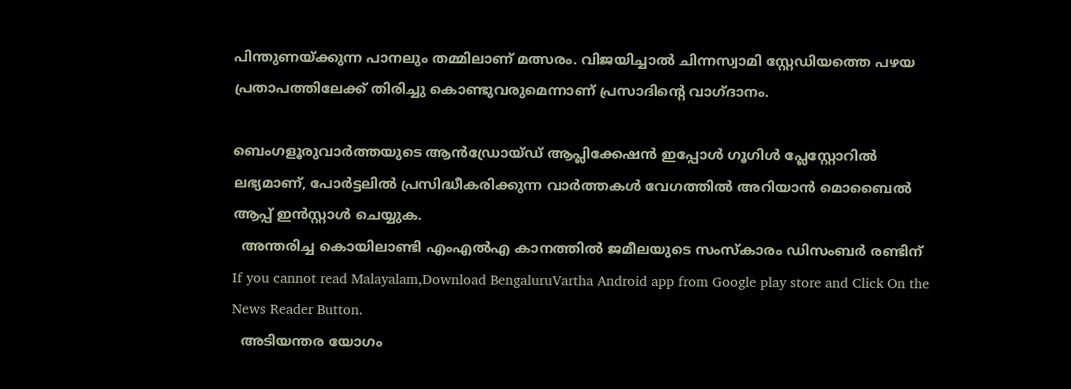പിന്തുണയ്ക്കുന്ന പാനലും തമ്മിലാണ് മത്സരം. വിജയിച്ചാൽ ചിന്നസ്വാമി സ്റ്റേഡിയത്തെ പഴയ പ്രതാപത്തിലേക്ക് തിരിച്ചു കൊണ്ടുവരുമെന്നാണ് പ്രസാദിന്റെ വാഗ്ദാനം.

ബെംഗളൂരുവാർത്തയുടെ ആൻഡ്രോയ്ഡ് ആപ്ലിക്കേഷൻ ഇപ്പോൾ ഗൂഗിൾ പ്ലേസ്റ്റോറിൽ ലഭ്യമാണ്, പോർട്ടലിൽ പ്രസിദ്ധീകരിക്കുന്ന വാർത്തകൾ വേഗത്തിൽ അറിയാൻ മൊബൈൽ ആപ്പ് ഇൻസ്റ്റാൾ ചെയ്യുക.
  അന്തരിച്ച കൊയിലാണ്ടി എംഎല്‍എ കാനത്തില്‍ ജമീലയുടെ സംസ്കാരം ഡിസംബർ രണ്ടിന്
If you cannot read Malayalam,Download BengaluruVartha Android app from Google play store and Click On the News Reader Button.
  അടിയന്തര യോഗം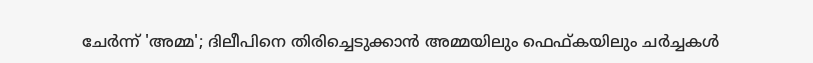ചേര്‍ന്ന് 'അമ്മ'; ദിലീപിനെ തിരിച്ചെടുക്കാൻ അമ്മയിലും ഫെഫ്കയിലും ചർച്ചകൾ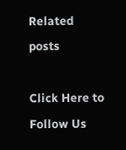Related posts

Click Here to Follow Us